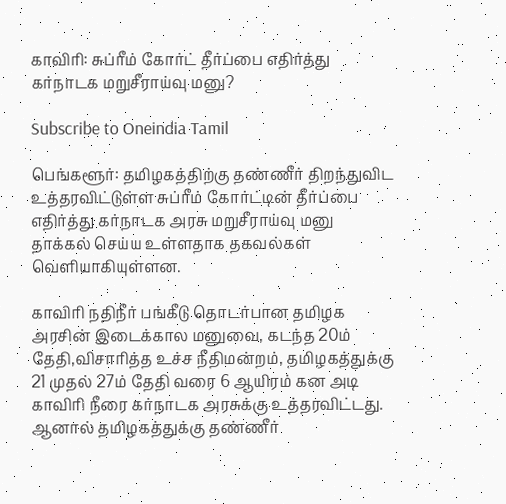காவிரி: சுப்ரீம் கோர்ட் தீர்ப்பை எதிர்த்து கர்நாடக மறுசீராய்வு மனு?

Subscribe to Oneindia Tamil

பெங்களூர்: தமிழகத்திற்கு தண்ணீர் திறந்துவிட உத்தரவிட்டுள்ள சுப்ரீம் கோர்ட்டின் தீர்ப்பை எதிர்த்து கர்நாடக அரசு மறுசீராய்வு மனு தாக்கல் செய்ய உள்ளதாக தகவல்கள் வெளியாகியுள்ளன.

காவிரி நதிநீர் பங்கீடு தொடர்பான தமிழக அரசின் இடைக்கால மனுவை, கடந்த 20ம் தேதி,விசாரித்த உச்ச நீதிமன்றம், தமிழகத்துக்கு 21 முதல் 27ம் தேதி வரை 6 ஆயிரம் கன அடி காவிரி நீரை கர்நாடக அரசுக்கு உத்தரவிட்டது. ஆனால் தமிழகத்துக்கு தண்ணீர்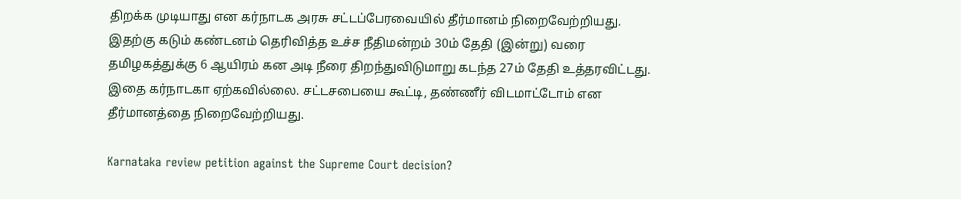திறக்க முடியாது என கர்நாடக அரசு சட்டப்பேரவையில் தீர்மானம் நிறைவேற்றியது. இதற்கு கடும் கண்டனம் தெரிவித்த உச்ச நீதிமன்றம் 30ம் தேதி (இன்று) வரை தமிழகத்துக்கு 6 ஆயிரம் கன அடி நீரை திறந்துவிடுமாறு கடந்த 27ம் தேதி உத்தரவிட்டது. இதை கர்நாடகா ஏற்கவில்லை. சட்டசபையை கூட்டி, தண்ணீர் விடமாட்டோம் என தீர்மானத்தை நிறைவேற்றியது.

Karnataka review petition against the Supreme Court decision?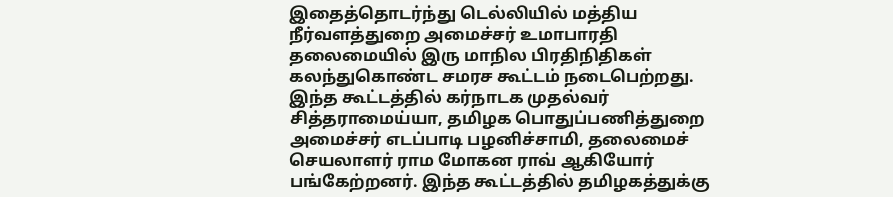இதைத்தொடர்ந்து டெல்லியில் மத்திய நீர்வளத்துறை அமைச்சர் உமாபாரதி தலைமையில் இரு மாநில பிரதிநிதிகள் கலந்துகொண்ட சமரச கூட்டம் நடைபெற்றது. இந்த கூட்டத்தில் கர்நாடக முதல்வர் சித்தராமைய்யா, தமிழக பொதுப்பணித்துறை அமைச்சர் எடப்பாடி பழனிச்சாமி, தலைமைச் செயலாளர் ராம மோகன ராவ் ஆகியோர் பங்கேற்றனர். இந்த கூட்டத்தில் தமிழகத்துக்கு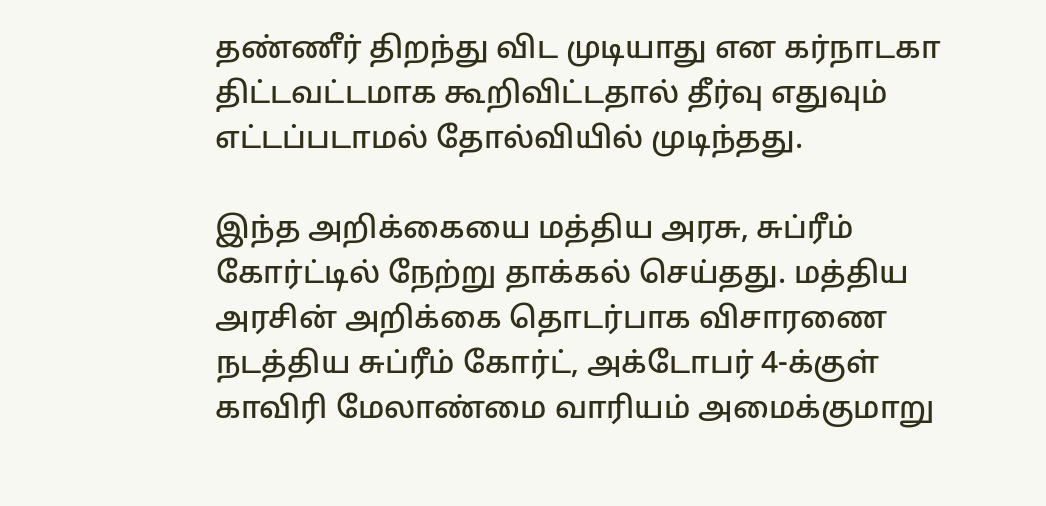தண்ணீர் திறந்து விட முடியாது என கர்நாடகா திட்டவட்டமாக கூறிவிட்டதால் தீர்வு எதுவும் எட்டப்படாமல் தோல்வியில் முடிந்தது.

இந்த அறிக்கையை மத்திய அரசு, சுப்ரீம் கோர்ட்டில் நேற்று தாக்கல் செய்தது. மத்திய அரசின் அறிக்கை தொடர்பாக விசாரணை நடத்திய சுப்ரீம் கோர்ட், அக்டோபர் 4-க்குள் காவிரி மேலாண்மை வாரியம் அமைக்குமாறு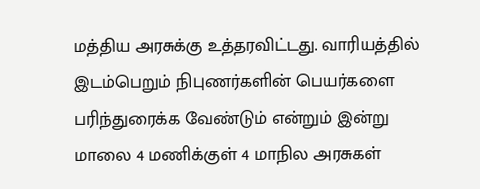மத்திய அரசுக்கு உத்தரவிட்டது. வாரியத்தில் இடம்பெறும் நிபுணர்களின் பெயர்களை பரிந்துரைக்க வேண்டும் என்றும் இன்று மாலை 4 மணிக்குள் 4 மாநில அரசுகள்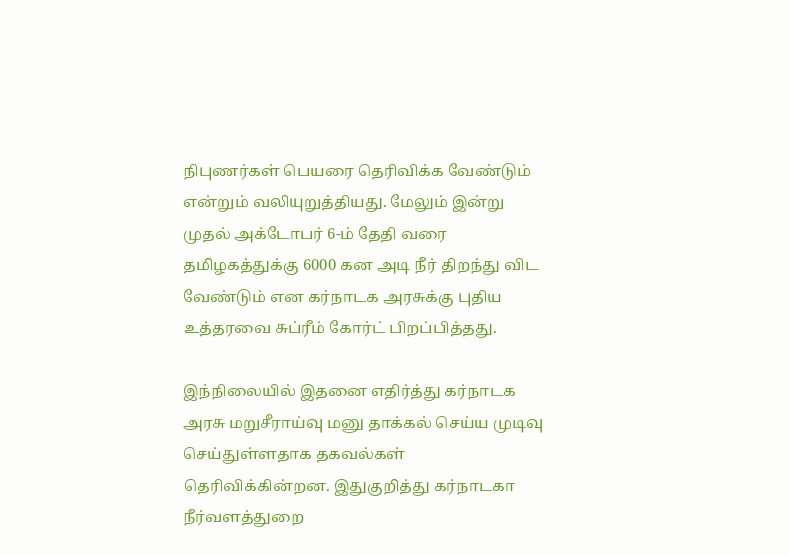நிபுணர்கள் பெயரை தெரிவிக்க வேண்டும் என்றும் வலியுறுத்தியது. மேலும் இன்று முதல் அக்டோபர் 6-ம் தேதி வரை தமிழகத்துக்கு 6000 கன அடி நீர் திறந்து விட வேண்டும் என கர்நாடக அரசுக்கு புதிய உத்தரவை சுப்ரீம் கோர்ட் பிறப்பித்தது.

இந்நிலையில் இதனை எதிர்த்து கர்நாடக அரசு மறுசீராய்வு மனு தாக்கல் செய்ய முடிவு செய்துள்ளதாக தகவல்கள் தெரிவிக்கின்றன. இதுகுறித்து கர்நாடகா நீர்வளத்துறை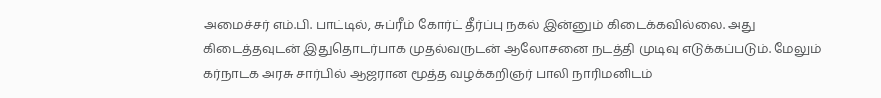அமைச்சர் எம்.பி. பாட்டில், சுப்ரீம் கோர்ட் தீர்ப்பு நகல் இன்னும் கிடைக்கவில்லை. அது கிடைத்தவுடன் இதுதொடர்பாக முதல்வருடன் ஆலோசனை நடத்தி முடிவு எடுக்கப்படும். மேலும் கர்நாடக அரசு சார்பில் ஆஜரான மூத்த வழக்கறிஞர் பாலி நாரிமனிடம்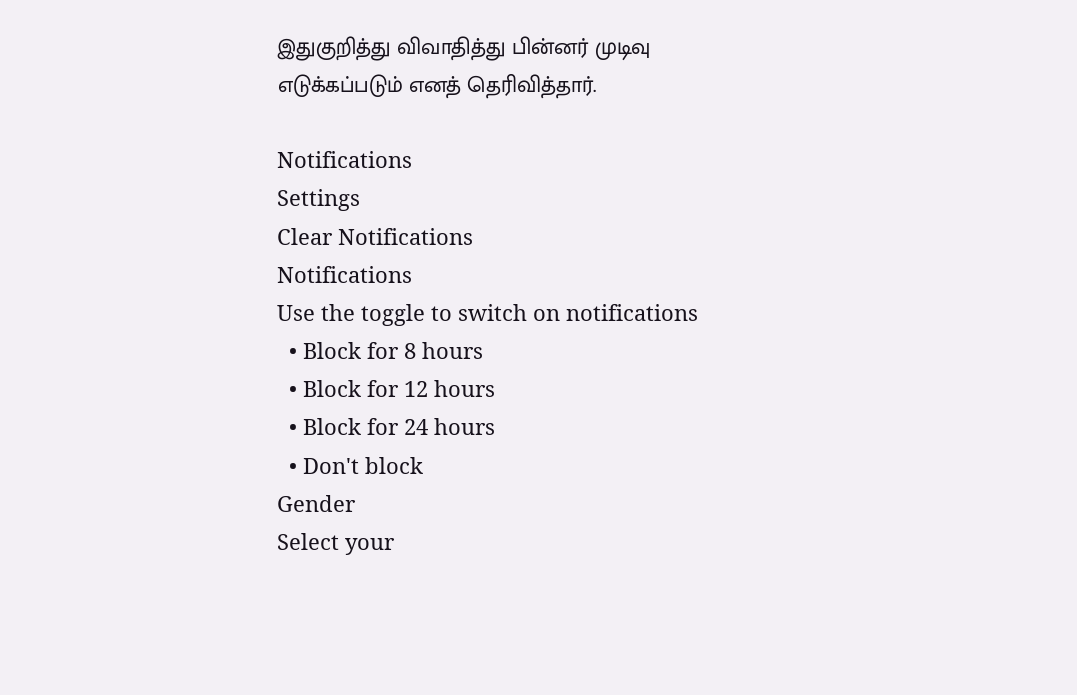இதுகுறித்து விவாதித்து பின்னர் முடிவு எடுக்கப்படும் எனத் தெரிவித்தார்.

Notifications
Settings
Clear Notifications
Notifications
Use the toggle to switch on notifications
  • Block for 8 hours
  • Block for 12 hours
  • Block for 24 hours
  • Don't block
Gender
Select your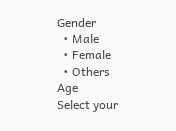Gender
  • Male
  • Female
  • Others
Age
Select your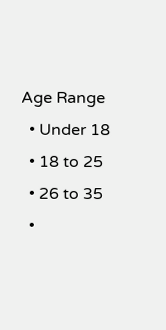Age Range
  • Under 18
  • 18 to 25
  • 26 to 35
  •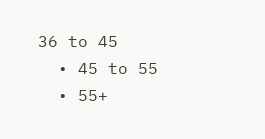36 to 45
  • 45 to 55
  • 55+